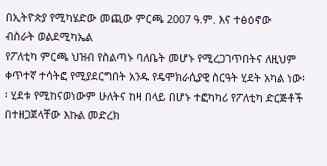በኢትዮጵያ የሚካሄድው መጪው ምርጫ 2007 ዓ.ም. እና ተፅዕኖው
ብስራት ወልደሚካኤል
የፖለቲካ ምርጫ ህዝብ የስልጣኑ ባለቤት መሆኑ የሚረጋገጥበትና ለዚህም ቀጥተኛ ተሳትፎ የሚያደርግበት አንዱ የዴሞክራሲያዊ ስርዓት ሂደት አካል ነው፡፡ ሂደቱ የሚከናወነውም ሁለትና ከዛ በላይ በሆኑ ተፎካካሪ የፖለቲካ ድርጅቶች በተዘጋጀላቸው እኩል መድረክ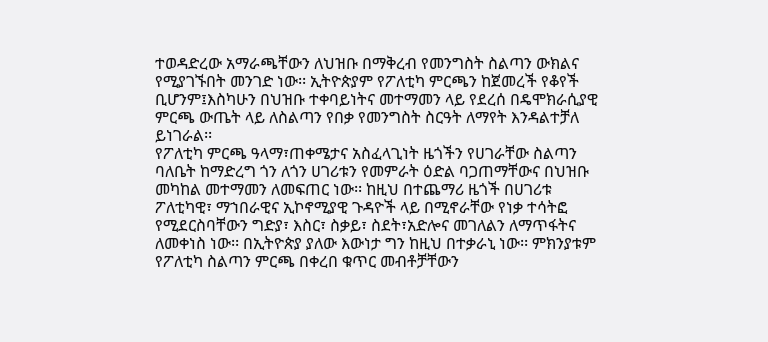ተወዳድረው አማራጫቸውን ለህዝቡ በማቅረብ የመንግስት ስልጣን ውክልና የሚያገኙበት መንገድ ነው፡፡ ኢትዮጵያም የፖለቲካ ምርጫን ከጀመረች የቆየች ቢሆንም፤እስካሁን በህዝቡ ተቀባይነትና መተማመን ላይ የደረሰ በዴሞክራሲያዊ ምርጫ ውጤት ላይ ለስልጣን የበቃ የመንግስት ስርዓት ለማየት እንዳልተቻለ ይነገራል፡፡
የፖለቲካ ምርጫ ዓላማ፣ጠቀሜታና አስፈላጊነት ዜጎችን የሀገራቸው ስልጣን ባለቤት ከማድረግ ጎን ለጎን ሀገሪቱን የመምራት ዕድል ባጋጠማቸውና በህዝቡ መካከል መተማመን ለመፍጠር ነው፡፡ ከዚህ በተጨማሪ ዜጎች በሀገሪቱ ፖለቲካዊ፣ ማኀበራዊና ኢኮኖሚያዊ ጉዳዮች ላይ በሚኖራቸው የነቃ ተሳትፎ የሚደርስባቸውን ግድያ፣ እስር፣ ስቃይ፣ ስደት፣አድሎና መገለልን ለማጥፋትና ለመቀነስ ነው፡፡ በኢትዮጵያ ያለው እውነታ ግን ከዚህ በተቃራኒ ነው፡፡ ምክንያቱም የፖለቲካ ስልጣን ምርጫ በቀረበ ቁጥር መብቶቻቸውን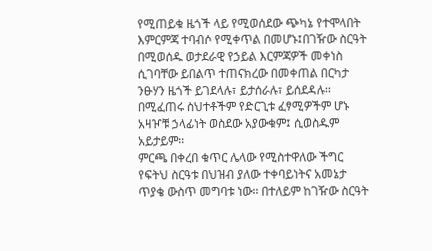የሚጠይቁ ዜጎች ላይ የሚወሰደው ጭካኔ የተሞላበት እምርምጃ ተባብሶ የሚቀጥል በመሆኑ፤በገዥው ስርዓት በሚወሰዱ ወታደራዊ የኃይል እርምጃዎች መቀነስ ሲገባቸው ይበልጥ ተጠናክረው በመቀጠል በርካታ ንፁሃን ዜጎች ይገደላሉ፣ ይታሰራሉ፣ ይሰደዳሉ፡፡ በሚፈጠሩ ስህተቶችም የድርጊቱ ፈፃሚዎችም ሆኑ አዛዦቹ ኃላፊነት ወስደው አያውቁም፤ ሲወስዱም አይታይም፡፡
ምርጫ በቀረበ ቁጥር ሌላው የሚስተዋለው ችግር የፍትህ ስርዓቱ በህዝብ ያለው ተቀባይነትና አመኔታ ጥያቄ ውስጥ መግባቱ ነው፡፡ በተለይም ከገዥው ስርዓት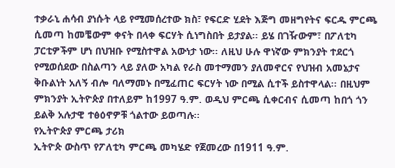ተቃራኒ ሐሳብ ያነሱት ላይ የሚመሰረተው ክስ፣ የፍርድ ሂደት እጅግ መዘግየትና ፍርዱ ምርጫ ሲመጣ ከመቼውም ቀናት በላቀ ፍርሃት ሲነግስበት ይታያል፡፡ ይሄ በገዥውም፣ በፖለቲካ ፓርቲዎችም ሆነ በህዝቡ የሚስተዋል አውነታ ነው፡፡ ለዚህ ሁሉ ዋነኛው ምክንያት ተደርጎ የሚወሰደው በስልጣን ላይ ያለው አካል የራስ መተማመን ያለመኖርና የህዝብ አመኔታና ቅቡልነት አለኝ ብሎ ባለማመኑ በሚፈጠር ፍርሃት ነው በሚል ሲተች ይስተዋላል፡፡ በዚህም ምክንያት ኢትዮጵያ በተለይም ከ1997 ዓ.ም. ወዲህ ምርጫ ሲቀርብና ሲመጣ ከበጎ ጎን ይልቅ አሉታዊ ተፅዕኖዎቹ ጎልተው ይወጣሉ፡፡
የኢትዮጵያ ምርጫ ታሪክ
ኢትዮጵ ውስጥ የፖለቲካ ምርጫ መካሄድ የጀመረው በ1911 ዓ.ም.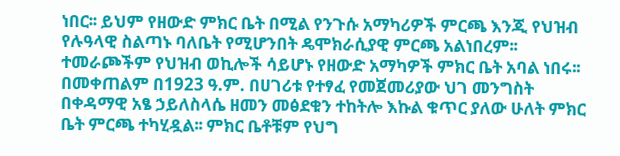ነበር፡፡ ይህም የዘውድ ምክር ቤት በሚል የንጉሱ አማካሪዎች ምርጫ እንጂ የህዝብ የሉዓላዊ ስልጣኑ ባለቤት የሚሆንበት ዴሞክራሲያዊ ምርጫ አልነበረም፡፡ ተመራጮችም የህዝብ ወኪሎች ሳይሆኑ የዘውድ አማካዎች ምክር ቤት አባል ነበሩ፡፡ በመቀጠልም በ1923 ዓ.ም. በሀገሪቱ የተፃፈ የመጀመሪያው ህገ መንግስት በቀዳማዊ አፄ ኃይለስላሴ ዘመን መፅደቁን ተከትሎ እኩል ቁጥር ያለው ሁለት ምክር ቤት ምርጫ ተካሂዷል፡፡ ምክር ቤቶቹም የህግ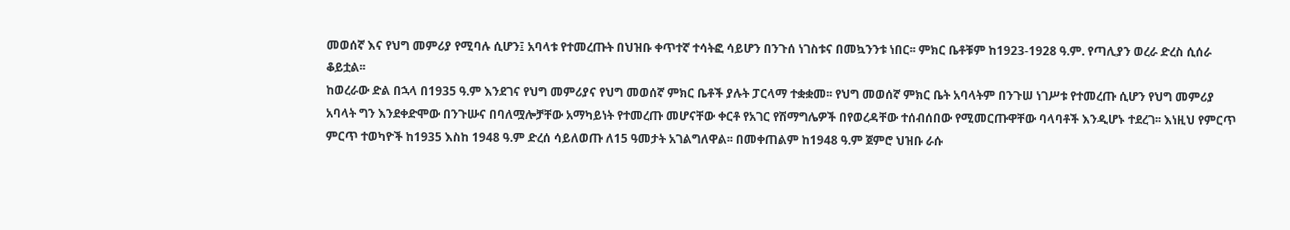መወሰኛ እና የህግ መምሪያ የሚባሉ ሲሆን፤ አባላቱ የተመረጡት በህዝቡ ቀጥተኛ ተሳትፎ ሳይሆን በንጉሰ ነገስቱና በመኳንንቱ ነበር፡፡ ምክር ቤቶቹም ከ1923-1928 ዓ.ም. የጣሊያን ወረራ ድረስ ሲሰራ ቆይቷል፡፡
ከወረራው ድል በኋላ በ1935 ዓ.ም እንደገና የህግ መምሪያና የህግ መወሰኛ ምክር ቤቶች ያሉት ፓርላማ ተቋቋመ፡፡ የህግ መወሰኛ ምክር ቤት አባላትም በንጉሠ ነገሥቱ የተመረጡ ሲሆን የህግ መምሪያ አባላት ግን እንደቀድሞው በንጉሡና በባለሟሎቻቸው አማካይነት የተመረጡ መሆናቸው ቀርቶ የአገር የሽማግሌዎች በየወረዳቸው ተሰብሰበው የሚመርጡዋቸው ባላባቶች እንዲሆኑ ተደረገ፡፡ እነዚህ የምርጥ ምርጥ ተወካዮች ከ1935 እስከ 1948 ዓ.ም ድረሰ ሳይለወጡ ለ15 ዓመታት አገልግለዋል፡፡ በመቀጠልም ከ1948 ዓ.ም ጀምሮ ህዝቡ ራሱ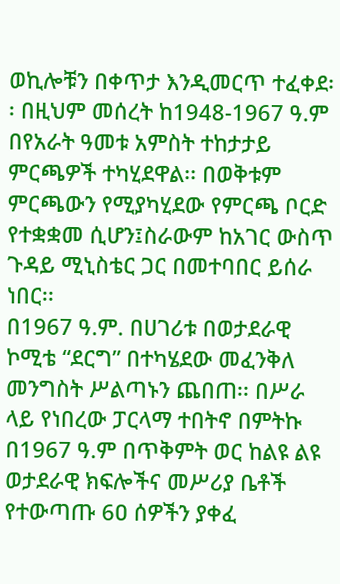ወኪሎቹን በቀጥታ እንዲመርጥ ተፈቀደ፡፡ በዚህም መሰረት ከ1948-1967 ዓ.ም በየአራት ዓመቱ አምስት ተከታታይ ምርጫዎች ተካሂደዋል፡፡ በወቅቱም ምርጫውን የሚያካሂደው የምርጫ ቦርድ የተቋቋመ ሲሆን፤ስራውም ከአገር ውስጥ ጉዳይ ሚኒስቴር ጋር በመተባበር ይሰራ ነበር፡፡
በ1967 ዓ.ም. በሀገሪቱ በወታደራዊ ኮሚቴ “ደርግ” በተካሄደው መፈንቅለ መንግስት ሥልጣኑን ጨበጠ፡፡ በሥራ ላይ የነበረው ፓርላማ ተበትኖ በምትኩ በ1967 ዓ.ም በጥቅምት ወር ከልዩ ልዩ ወታደራዊ ክፍሎችና መሥሪያ ቤቶች የተውጣጡ 6ዐ ሰዎችን ያቀፈ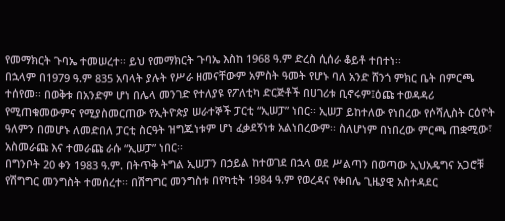የመማክርት ጉባኤ ተመሠረተ፡፡ ይህ የመማክርት ጉባኤ እስከ 1968 ዓ.ም ድረስ ሲሰራ ቆይቶ ተበተነ፡፡
በኋላም በ1979 ዓ.ም 835 አባላት ያሉት የሥራ ዘመናቸውም አምስት ዓመት የሆኑ ባለ አንድ ሸንጎ ምክር ቤት በምርጫ ተሰየመ፡፡ በወቅቱ በአንድም ሆነ በሌላ መንገድ የተለያዩ የፖለቲካ ድርጅቶች በሀገሪቱ ቢኖሩም፤ዕጩ ተወዳዳሪ የሚጠቁመውምና የሚያስመርጠው የኢትዮጵያ ሠራተኞች ፓርቲ “ኢሠፓ” ነበር፡፡ ኢሠፓ ይከተለው የነበረው የሶሻሊስት ርዕዮት ዓለምን በመሆኑ ለመድበለ ፓርቲ ስርዓት ዝግጁነቱም ሆነ ፈቃደኝነቱ አልነበረውም፡፡ ስለሆነም በነበረው ምርጫ ጠቋሚው፣ አስመራጩ እና ተመራጩ ራሱ “ኢሠፓ” ነበር፡፡
በግንቦት 20 ቀን 1983 ዓ.ም. በትጥቅ ትግል ኢሠፓን በኃይል ከተወገደ በኋላ ወደ ሥልጣን በወጣው ኢህአዴግና አጋሮቹ የሽግግር መንግስት ተመሰረተ፡፡ በሽግግር መንግስቱ በየካቲት 1984 ዓ.ም የወረዳና የቀበሌ ጊዜያዊ አስተዳደር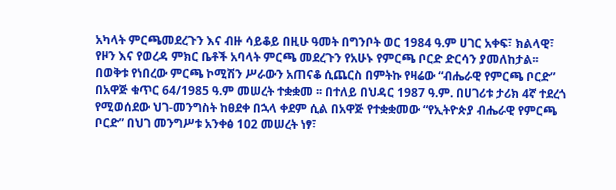አካላት ምርጫመደረጉን እና ብዙ ሳይቆይ በዚሁ ዓመት በግንቦት ወር 1984 ዓ.ም ሀገር አቀፍ፣ ክልላዊ፣ የዞን እና የወረዳ ምክር ቤቶች አባላት ምርጫ መደረጉን የአሁኑ የምርጫ ቦርድ ድርሳን ያመለከታል፡፡
በወቅቱ የነበረው ምርጫ ኮሚሽን ሥራውን አጠናቆ ሲጨርስ በምትኩ የዛሬው “ብሔራዊ የምርጫ ቦርድ” በአዋጅ ቁጥር 64/1985 ዓ.ም መሠረት ተቋቋመ ፡፡ በተለይ በህዳር 1987 ዓ.ም. በሀገሪቱ ታሪክ 4ኛ ተደረጎ የሚወሰደው ህገ-መንግስት ከፀደቀ በኋላ ቀደም ሲል በአዋጅ የተቋቋመው “የኢትዮጵያ ብሔራዊ የምርጫ ቦርድ” በህገ መንግሥቱ አንቀፅ 1ዐ2 መሠረት ነፃ፣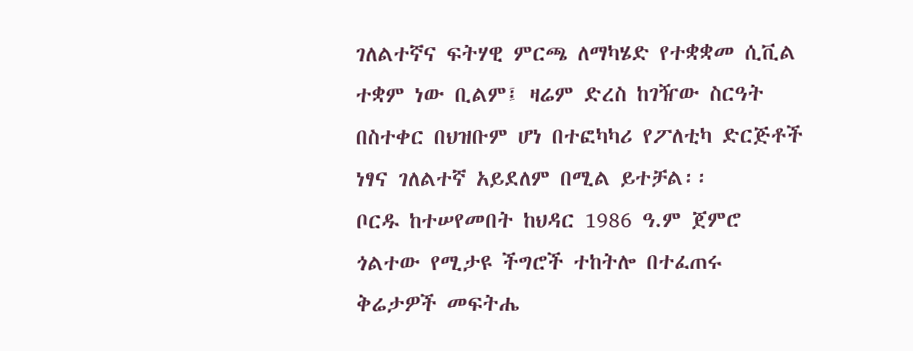ገለልተኛና ፍትሃዊ ምርጫ ለማካሄድ የተቋቋመ ሲቪል ተቋም ነው ቢልም፤ ዛሬም ድረስ ከገዥው ስርዓት በስተቀር በህዝቡም ሆነ በተፎካካሪ የፖለቲካ ድርጅቶች ነፃና ገለልተኛ አይደለም በሚል ይተቻል፡፡
ቦርዱ ከተሠየመበት ከህዳር 1986 ዓ.ም ጀምሮ ጎልተው የሚታዩ ችግሮች ተከትሎ በተፈጠሩ ቅሬታዎች መፍትሔ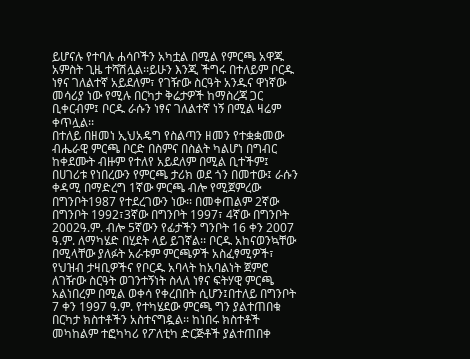ይሆናሉ የተባሉ ሐሳቦችን አካቷል በሚል የምርጫ አዋጁ አምስት ጊዜ ተሻሽሏል፡፡ይሁን እንጂ ችግሩ በተለይም ቦርዱ ነፃና ገለልተኛ አይደለም፣ የገዥው ስርዓት አንዱና ዋነኛው መሳሪያ ነው የሚሉ በርካታ ቅሬታዎች ከማስረጃ ጋር ቢቀርብም፤ ቦርዱ ራሱን ነፃና ገለልተኛ ነኝ በሚል ዛሬም ቀጥሏል፡፡
በተለይ በዘመነ ኢህአዴግ የስልጣን ዘመን የተቋቋመው ብሔራዊ ምርጫ ቦርድ በስምና በስልት ካልሆነ በግብር ከቀደሙት ብዙም የተለየ አይደለም በሚል ቢተችም፤ በሀገሪቱ የነበረውን የምርጫ ታሪክ ወደ ጎን በመተው፤ ራሱን ቀዳሚ በማድረግ 1ኛው ምርጫ ብሎ የሚጀምረው በግንቦት1987 የተደረገውን ነው፡፡ በመቀጠልም 2ኛው በግንቦት 1992፣3ኛው በግንቦት 1997፣ 4ኛው በግንቦት 2002ዓ.ም. ብሎ 5ኛውን የፊታችን ግንቦት 16 ቀን 2007 ዓ.ም. ለማካሄድ በሂደት ላይ ይገኛል፡፡ ቦርዱ አከናወንኳቸው በሚላቸው ያለፉት አራቱም ምርጫዎች አስፈፃሚዎች፣ የህዝብ ታዛቢዎችና የቦርዱ አባላት ከአባልነት ጀምሮ ለገዥው ስርዓት ወገንተኝነት ስላለ ነፃና ፍትሃዊ ምርጫ አልነበረም በሚል ወቀሳ የቀረበበት ሲሆን፤በተለይ በግንቦት 7 ቀን 1997 ዓ.ም. የተካሄደው ምርጫ ግን ያልተጠበቁ በርካታ ክስተቶችን አስተናግዷል፡፡ ከነበሩ ክስተቶች መካከልም ተፎካካሪ የፖለቲካ ድርጅቶች ያልተጠበቀ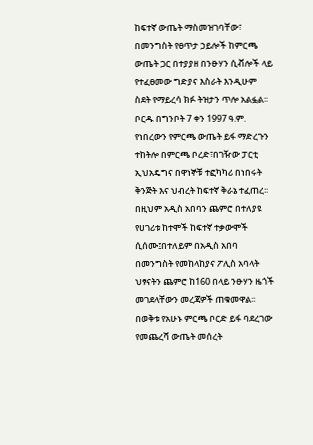ከፍተኛ ውጤት ማስመዝገባቸው፣ በመንግስት የፀጥታ ኃይሎች ከምርጫ ውጤት ጋር በተያያዘ በንፁሃን ሲቭሎች ላይ የተፈፀመው ግድያና እስራት እንዲሁም ስደት የማይረሳ ክፉ ትዝታን ጥሎ አልፏል፡፡
ቦርዱ በግንቦት 7 ቀን 1997 ዓ.ም. የነበረውን የምርጫ ውጤት ይፋ ማድረጉን ተከትሎ በምርጫ ቦረድ፣በገዥው ፓርቲ ኢህአዴግና በዋነኞቹ ተፎካካሪ በነበሩት ቅንጅት እና ህብረት ከፍተኛ ቅራኔ ተፈጠረ፡፡ በዚህም አዲስ አበባን ጨምሮ በተለያዩ የሀገሪቱ ከተሞች ከፍተኛ ተቃውሞች ሲሰሙ፤በተለይም በአዲስ አበባ በመንግስት የመከላከያና ፖሊስ አባላት ህፃናትን ጨምሮ ከ160 በላይ ንፁሃን ዜጎች መገደላቸውን መረጃዎች ጠቁመዋል፡፡ በወቅቱ የአሁኑ ምርጫ ቦርድ ይፋ ባደረገው የመጨረሻ ውጤት መሰረት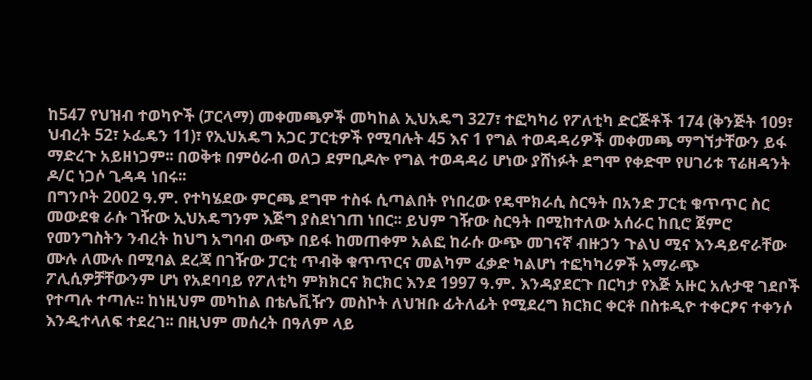ከ547 የህዝብ ተወካዮች (ፓርላማ) መቀመጫዎች መካከል ኢህአዴግ 327፣ ተፎካካሪ የፖለቲካ ድርጅቶች 174 (ቅንጅት 109፣ ህብረት 52፣ ኦፌዴን 11)፣ የኢህአዴግ አጋር ፓርቲዎች የሚባሉት 45 እና 1 የግል ተወዳዳሪዎች መቀመጫ ማግኘታቸውን ይፋ ማድረጉ አይዘነጋም፡፡ በወቅቱ በምዕራብ ወለጋ ደምቢዶሎ የግል ተወዳዳሪ ሆነው ያሸነፉት ደግሞ የቀድሞ የሀገሪቱ ፕሬዘዳንት ዶ/ር ነጋሶ ጊዳዳ ነበሩ፡፡
በግንቦት 2002 ዓ.ም. የተካሄደው ምርጫ ደግሞ ተስፋ ሲጣልበት የነበረው የዴሞክራሲ ስርዓት በአንድ ፓርቲ ቁጥጥር ስር መውደቁ ራሱ ገዥው ኢህአዴግንም እጅግ ያስደነገጠ ነበር፡፡ ይህም ገዥው ስርዓት በሚከተለው አሰራር ከቢሮ ጀምሮ የመንግስትን ንብረት ከህግ አግባብ ውጭ በይፋ ከመጠቀም አልፎ ከራሱ ውጭ መገናኛ ብዙኃን ጉልህ ሚና እንዳይኖራቸው ሙሉ ለሙሉ በሚባል ደረጃ በገዥው ፓርቲ ጥብቅ ቁጥጥርና መልካም ፈቃድ ካልሆነ ተፎካካሪዎች አማራጭ ፖሊሲዎቻቸውንም ሆነ የአደባባይ የፖለቲካ ምክክርና ክርክር እንደ 1997 ዓ.ም. እንዳያደርጉ በርካታ የእጅ አዙር አሉታዊ ገደቦች የተጣሉ ተጣሉ፡፡ ከነዚህም መካከል በቴሌቪዥን መስኮት ለህዝቡ ፊትለፊት የሚደረግ ክርክር ቀርቶ በስቱዲዮ ተቀርፆና ተቀንሶ እንዲተላለፍ ተደረገ፡፡ በዚህም መሰረት በዓለም ላይ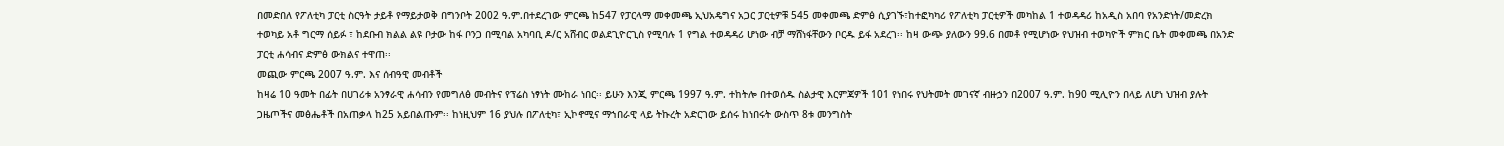በመድበለ የፖለቲካ ፓርቲ ስርዓት ታይቶ የማይታወቅ በግንቦት 2002 ዓ.ም.በተደረገው ምርጫ ከ547 የፓርላማ መቀመጫ ኢህአዴግና አጋር ፓርቲዎቹ 545 መቀመጫ ድምፅ ሲያገኙ፣ከተፎካካሪ የፖለቲካ ፓርቲዎች መካከል 1 ተወዳዳሪ ከአዲስ አበባ የአንድነት/መድረክ ተወካይ አቶ ግርማ ሰይፉ ፣ ከደቡብ ክልል ልዩ ቦታው ከፋ ቦንጋ በሚባል አካባቢ ዶ/ር አሸብር ወልደጊዮርጊስ የሚባሉ 1 የግል ተወዳዳሪ ሆነው ብቻ ማሸነፋቸውን ቦርዱ ይፋ አደረገ፡፡ ከዛ ውጭ ያለውን 99.6 በመቶ የሚሆነው የህዝብ ተወካዮች ምክር ቤት መቀመጫ በአንድ ፓርቲ ሐሳብና ድምፅ ውክልና ተዋጠ፡፡
መጪው ምርጫ 2007 ዓ.ም. እና ሰብዓዊ መብቶች
ከዛሬ 10 ዓመት በፊት በሀገሪቱ አንፃራዊ ሐሳብን የመግለፅ መብትና የፕሬስ ነፃነት ሙከራ ነበር፡፡ ይሁን እንጂ ምርጫ 1997 ዓ.ም. ተከትሎ በተወሰዱ ስልታዊ እርምጃዎች 101 የነበሩ የህትመት መገናኛ ብዙኃን በ2007 ዓ.ም. ከ90 ሚሊዮን በላይ ለሆነ ህዝብ ያሉት ጋዜጦችና መፅሔቶች በአጠቃላ ከ25 አይበልጡም፡፡ ከነዚህም 16 ያህሉ በፖለቲካ፣ ኢኮኖሚና ማኀበራዊ ላይ ትኩረት አድርገው ይሰሩ ከነበሩት ውስጥ 8ቱ መንግስት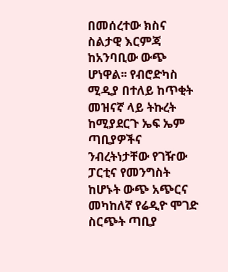በመሰረተው ክስና ስልታዊ እርምጃ ከአንባቢው ውጭ ሆነዋል፡፡ የብሮድካስ ሚዲያ በተለይ ከጥቂት መዝናኛ ላይ ትኩረት ከሚያደርጉ ኤፍ ኤም ጣቢያዎችና ንብረትነታቸው የገዥው ፓርቲና የመንግስት ከሆኑት ውጭ አጭርና መካከለኛ የሬዲዮ ሞገድ ስርጭት ጣቢያ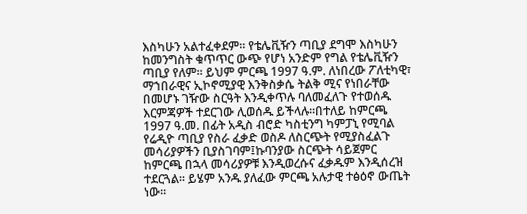እስካሁን አልተፈቀደም፡፡ የቴሌቪዥን ጣቢያ ደግሞ እስካሁን ከመንግስት ቁጥጥር ውጭ የሆነ አንድም የግል የቴሌቪዥን ጣቢያ የለም፡፡ ይህም ምርጫ 1997 ዓ.ም. ለነበረው ፖለቲካዊ፣ ማኀበራዊና ኢኮኖሚያዊ እንቅስቃሴ ትልቅ ሚና የነበራቸው በመሆኑ ገዥው ስርዓት እንዲቀጥሉ ባለመፈለጉ የተወሰዱ እርምጃዎች ተደርገው ሊወሰዱ ይችላሉ፡፡በተለይ ከምርጫ 1997 ዓ.መ. በፊት አዲስ ብሮድ ካስቲንግ ካምፓኒ የሚባል የሬዲዮ ጣቢያ የስራ ፈቃድ ወስዶ ለስርጭት የሚያስፈልጉ መሳሪያዎችን ቢያስገባም፤ኩባንያው ስርጭት ሳይጀምር ከምርጫ በኋላ መሳሪያዎቹ እንዲወረሱና ፈቃዱም እንዲሰረዝ ተደርጓል፡፡ ይሄም አንዱ ያለፈው ምርጫ አሉታዊ ተፅዕኖ ውጤት ነው፡፡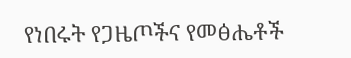የነበሩት የጋዜጦችና የመፅሔቶች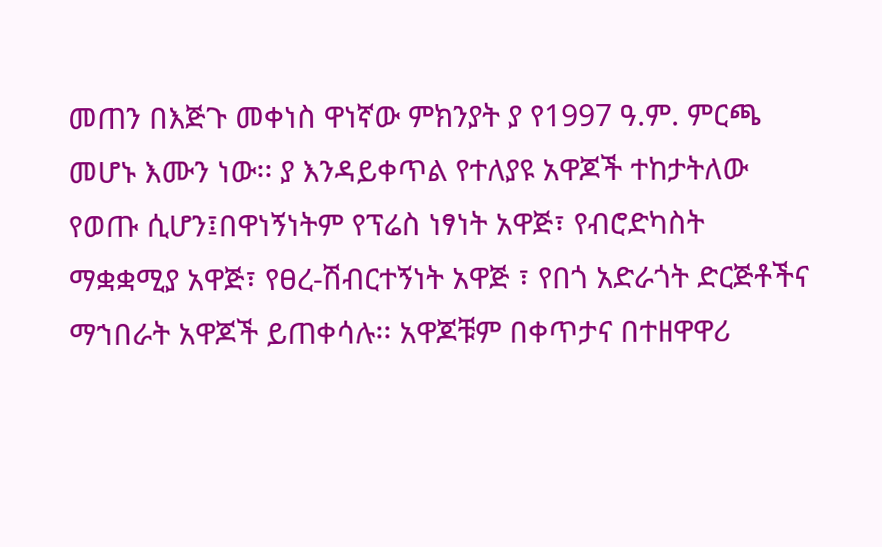መጠን በእጅጉ መቀነስ ዋነኛው ምክንያት ያ የ1997 ዓ.ም. ምርጫ መሆኑ እሙን ነው፡፡ ያ እንዳይቀጥል የተለያዩ አዋጆች ተከታትለው የወጡ ሲሆን፤በዋነኝነትም የፕሬስ ነፃነት አዋጅ፣ የብሮድካስት ማቋቋሚያ አዋጅ፣ የፀረ-ሽብርተኝነት አዋጅ ፣ የበጎ አድራጎት ድርጅቶችና ማኀበራት አዋጆች ይጠቀሳሉ፡፡ አዋጆቹም በቀጥታና በተዘዋዋሪ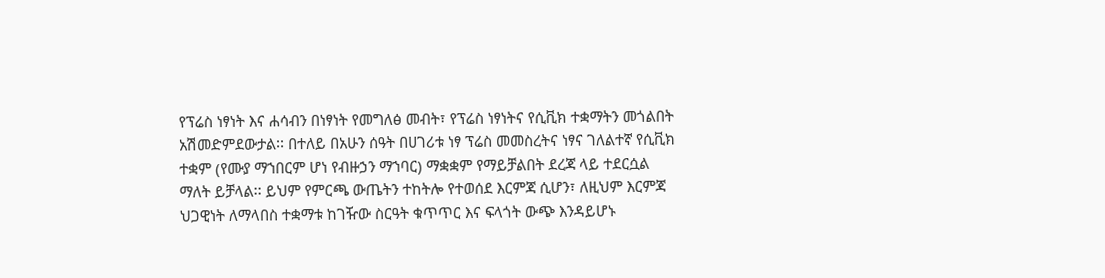የፕሬስ ነፃነት እና ሐሳብን በነፃነት የመግለፅ መብት፣ የፕሬስ ነፃነትና የሲቪክ ተቋማትን መጎልበት አሽመድምደውታል፡፡ በተለይ በአሁን ሰዓት በሀገሪቱ ነፃ ፕሬስ መመስረትና ነፃና ገለልተኛ የሲቪክ ተቋም (የሙያ ማኀበርም ሆነ የብዙኃን ማኀባር) ማቋቋም የማይቻልበት ደረጃ ላይ ተደርሷል ማለት ይቻላል፡፡ ይህም የምርጫ ውጤትን ተከትሎ የተወሰደ እርምጃ ሲሆን፣ ለዚህም እርምጃ ህጋዊነት ለማላበስ ተቋማቱ ከገዥው ስርዓት ቁጥጥር እና ፍላጎት ውጭ እንዳይሆኑ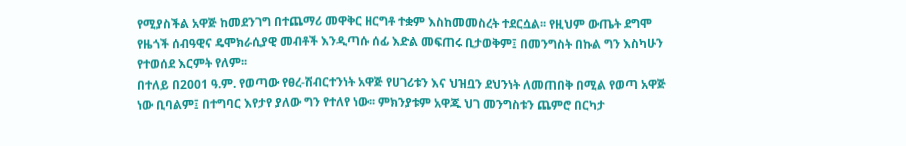የሚያስችል አዋጅ ከመደንገግ በተጨማሪ መዋቅር ዘርግቶ ተቋም እስከመመስረት ተደርሷል፡፡ የዚህም ውጤት ደግሞ የዜጎች ሰብዓዊና ዴሞክራሲያዊ መብቶች እንዲጣሱ ሰፊ እድል መፍጠሩ ቢታወቅም፤ በመንግስት በኩል ግን እስካሁን የተወሰደ እርምት የለም፡፡
በተለይ በ2001 ዓ.ም. የወጣው የፀረ-ሽብርተንነት አዋጅ የሀገሪቱን እና ህዝቧን ደህንነት ለመጠበቅ በሚል የወጣ አዋጅ ነው ቢባልም፤ በተግባር እየታየ ያለው ግን የተለየ ነው፡፡ ምክንያቱም አዋጁ ህገ መንግስቱን ጨምሮ በርካታ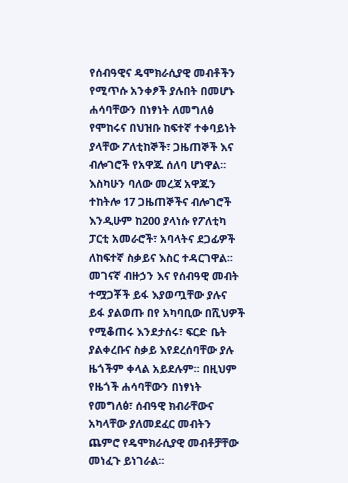የሰብዓዊና ዴሞክራሲያዊ መብቶችን የሚጥሱ አንቀፆች ያሉበት በመሆኑ ሐሳባቸውን በነፃነት ለመግለፅ የሞከሩና በህዝቡ ከፍተኛ ተቀባይነት ያላቸው ፖለቲከኞች፣ ጋዜጠኞች እና ብሎገሮች የአዋጁ ሰለባ ሆነዋል፡፡ እስካሁን ባለው መረጃ አዋጁን ተከትሎ 17 ጋዜጠኞችና ብሎገሮች እንዲሁም ከ200 ያላነሱ የፖለቲካ ፓርቲ አመራሮች፣ አባላትና ደጋፊዎች ለከፍተኛ ስቃይና እስር ተዳርገዋል፡፡ መገናኛ ብዙኃን እና የሰብዓዊ መብት ተሟጋቾች ይፋ እያወጧቸው ያሉና ይፋ ያልወጡ በየ አካባቢው በሺህዎች የሚቆጠሩ እንደታሰሩ፣ ፍርድ ቤት ያልቀረቡና ስቃይ እየደረሰባቸው ያሉ ዜጎችም ቀላል አይደሉም፡፡ በዚህም የዜጎች ሐሳባቸውን በነፃነት የመግለፅ፣ ሰብዓዊ ክብራቸውና አካላቸው ያለመደፈር መብትን ጨምሮ የዴሞክራሲያዊ መብቶቻቸው መነፈጉ ይነገራል፡፡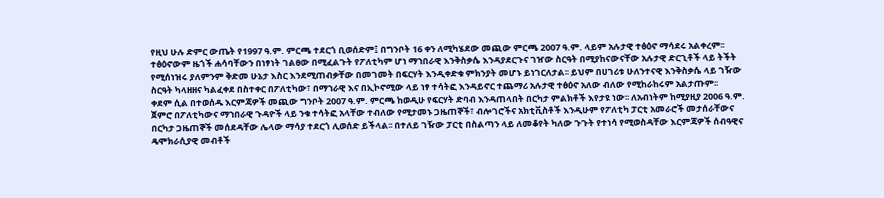የዚህ ሁሉ ድምር ውጤት የ1997 ዓ.ም. ምርጫ ተደርጎ ቢወሰድም፤ በግንቦት 16 ቀን ለሚካሄደው መጪው ምርጫ 2007 ዓ.ም. ላይም አሉታዊ ተፅዕኖ ማሳደሩ አልቀረም፡፡
ተፅዕኖውም ዜጎች ሐሳባቸውን በነፃነት ገልፀው በሚፈልጉት የፖለቲካም ሆነ ማኀበራዊ እንቅስቃሴ እንዳያደርጉና ገዠው ስርዓት በሚያከናውናቸው አሉታዊ ድርጊቶች ላይ ትችት የሚሰነዝሩ ያለምንም ቅድመ ሁኔታ እስር እንደሚጠብቃቸው በመገመት በፍርሃት እንዲቀድቁ ምክንያት መሆኑ ይነገርለታል፡፡ ይህም በሀገሪቱ ሁለንተናዊ እንቅስቃሴ ላይ ገዥው ስርዓት ካላዘዘና ካልፈቀደ በስተቀር በፖለቲካው፣ በማኀራዊ እና በኢኮኖሚው ላይ ነፃ ተሳትፎ እንዳይኖር ተጨማሪ አሉታዊ ተፅዕኖ አለው ብለው የሚከራከሩም አልታጡም፡፡
ቀደም ሲል በተወሰዱ እርምጃዎች መጪው ግንቦት 2007 ዓ.ም. ምርጫ ከወዲሁ የፍርሃት ድባብ እንዳጠላበት በርካታ ምልክቶች እየታዩ ነው፡፡ ለአብነትም ከሚያዚያ 2006 ዓ.ም. ጀምሮ በፖለቲካውና ማኀበራዊ ጉዳዮች ላይ ንቁ ተሳትፎ አላቸው ተብለው የሚታመኑ ጋዜጠኞች፣ ብሎገሮችና አክቲቪስቶች እንዲሁም የፖለቲካ ፓርቲ አመራሮች መታሰራቸውና በርካታ ጋዜጠኞች መሰደዳቸው ሌላው ማሳያ ተደርጎ ሊወሰድ ይችላል፡፡ በተለይ ገዥው ፓርቲ በስልጣን ላይ ለመቆየት ካለው ጉጉት የተነሳ የሚወስዳቸው እርምጃዎች ሰብዓዊና ዴሞክራሲያዊ መብቶች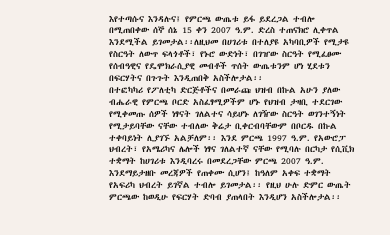እየተጣሱና እንዳሉና፤ የምርጫ ውጤቱ ይፋ ይደረጋል ተብሎ በሚጠበቀው ሰኞ ሰኔ 15 ቀን 2007 ዓ.ም. ድረስ ተጠናክሮ ሊቀጥል እንደሚችል ይገመታል፡፡ለዚህመ በሀገሪቱ በተለያዩ አካባቢዎች የሚታዩ የስርዓት ለውጥ ፍላጎቶች፣ የኑሮ ውድነት፣ በገዠው ስርዓት የሚፈፀሙ የሰብዓዊና የዴሞክራሲያዊ መብቶች ጥሰት ውጤቱንም ሆነ ሂደቱን በፍርሃትና በጉጉት እንዲጠበቅ አስችሎታል፡፡
በተፎካካሪ የፖለቲካ ድርጅቶችና በመራጩ ህዝብ በኩል አሁን ያለው ብሔራዊ የምርጫ ቦርድ አስፈፃሚዎችም ሆኑ የህዝብ ታዛቢ ተደርገው የሚቀመጡ ሰዎች ነፃናት ገለልተና ሳይሆኑ ለገዥው ስርዓት ወገንተኝነት የሚታይባቸው ናቸው ተብለው ቅሬታ ቢቀርብባቸውም በቦርዱ በኩል ተቀባይነት ሊያገኙ አልቻለም፡፡ እንደ ምርጫ 1997 ዓ.ም. የአውሮፓ ህብረት፣ የአሜሪካና ሌሎች ነፃና ገለልተኛ ናቸው የሚባሉ በርካታ የሲቪክ ተቋማት ከሀገሪቱ እንዲባረሩ በመደረጋቸው ምርጫ 2007 ዓ.ም. እንደማይታዘቡ መረጃዎች የጠቀሙ ሲሆን፤ ከዓለም አቀፍ ተቋማት የአፍሪካ ህብረት ይገኛል ተብሎ ይገመታል፡፡ የዚህ ሁሉ ድምር ውጤት ምርጫው ከወዲሁ የፍርሃት ድባብ ያጠላበት እንዲሆን አስችሎታል፡፡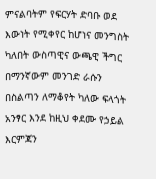ምናልባትም የፍርሃት ድባቡ ወደ እውነት የሚቀየር ከሆነና መንግስት ካለበት ውስጣዊና ውጫዊ ችግር በማንኛውም መንገድ ራሱን በስልጣን ለማቆየት ካለው ፍላጎት አንፃር እንደ ከዚህ ቀደሙ የኃይል እርምጃን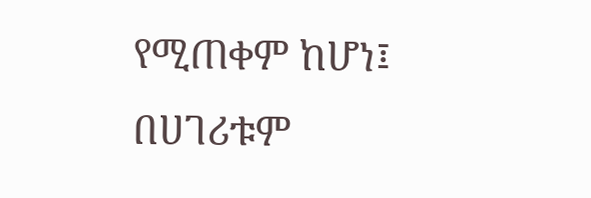የሚጠቀም ከሆነ፤ በሀገሪቱም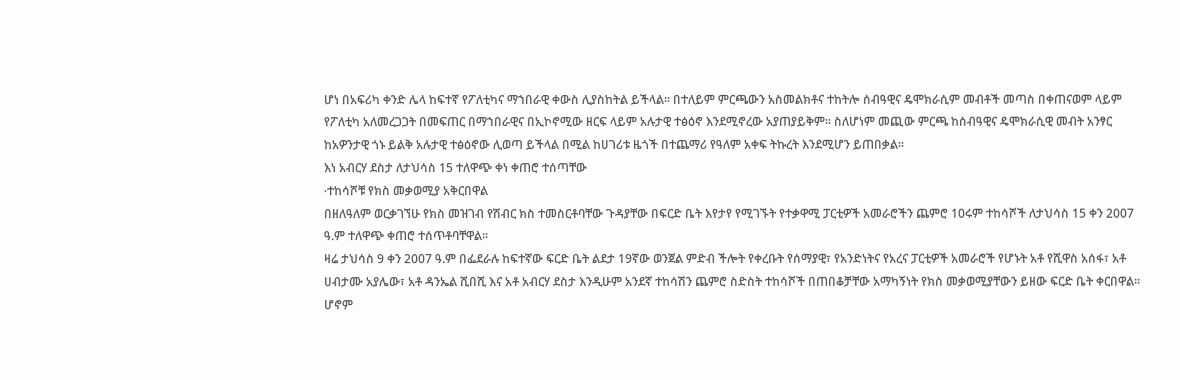ሆነ በአፍሪካ ቀንድ ሌላ ከፍተኛ የፖለቲካና ማኀበራዊ ቀውስ ሊያስከትል ይችላል፡፡ በተለይም ምርጫውን አስመልክቶና ተከትሎ ሰብዓዊና ዴሞክራሲም መብቶች መጣስ በቀጠናወም ላይም የፖለቲካ አለመረጋጋት በመፍጠር በማኀበራዊና በኢኮኖሚው ዘርፍ ላይም አሉታዊ ተፅዕኖ እንደሚኖረው አያጠያይቅም፡፡ ስለሆነም መጪው ምርጫ ከሰብዓዊና ዴሞክራሲዊ መብት አንፃር ከአዎንታዊ ጎኑ ይልቅ አሉታዊ ተፅዕኖው ሊወጣ ይችላል በሚል ከሀገሪቱ ዜጎች በተጨማሪ የዓለም አቀፍ ትኩረት እንደሚሆን ይጠበቃል፡፡
እነ አብርሃ ደስታ ለታህሳስ 15 ተለዋጭ ቀነ ቀጠሮ ተሰጣቸው
∙ተከሳሾቹ የክስ መቃወሚያ አቅርበዋል
በዘለዓለም ወርቃገኘሁ የክስ መዝገብ የሽብር ክስ ተመስርቶባቸው ጉዳያቸው በፍርድ ቤት እየታየ የሚገኙት የተቃዋሚ ፓርቲዎች አመራሮችን ጨምሮ 10ሩም ተከሳሾች ለታህሳስ 15 ቀን 2007 ዓ.ም ተለዋጭ ቀጠሮ ተሰጥቶባቸዋል፡፡
ዛሬ ታህሳስ 9 ቀን 2007 ዓ.ም በፌደራሉ ከፍተኛው ፍርድ ቤት ልደታ 19ኛው ወንጀል ምድብ ችሎት የቀረቡት የሰማያዊ፣ የአንድነትና የአረና ፓርቲዎች አመራሮች የሆኑት አቶ የሺዋስ አሰፋ፣ አቶ ሀብታሙ አያሌው፣ አቶ ዳንኤል ሺበሺ እና አቶ አብርሃ ደስታ እንዲሁም አንደኛ ተከሳሽን ጨምሮ ስድስት ተከሳሾች በጠበቆቻቸው አማካኝነት የክስ መቃወሚያቸውን ይዘው ፍርድ ቤት ቀርበዋል፡፡
ሆኖም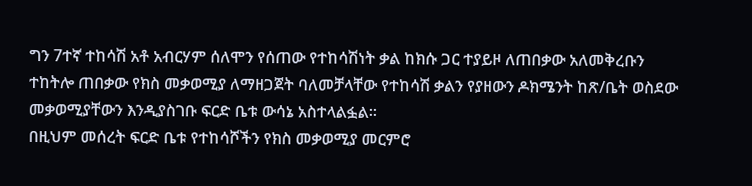ግን 7ተኛ ተከሳሽ አቶ አብርሃም ሰለሞን የሰጠው የተከሳሽነት ቃል ከክሱ ጋር ተያይዞ ለጠበቃው አለመቅረቡን ተከትሎ ጠበቃው የክስ መቃወሚያ ለማዘጋጀት ባለመቻላቸው የተከሳሽ ቃልን የያዘውን ዶክሜንት ከጽ/ቤት ወስደው መቃወሚያቸውን እንዲያስገቡ ፍርድ ቤቱ ውሳኔ አስተላልፏል፡፡
በዚህም መሰረት ፍርድ ቤቱ የተከሳሾችን የክስ መቃወሚያ መርምሮ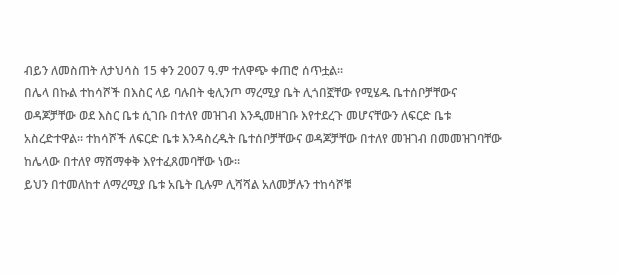ብይን ለመስጠት ለታህሳስ 15 ቀን 2007 ዓ.ም ተለዋጭ ቀጠሮ ሰጥቷል፡፡
በሌላ በኩል ተከሳሾች በእስር ላይ ባሉበት ቂሊንጦ ማረሚያ ቤት ሊጎበኟቸው የሚሄዱ ቤተሰቦቻቸውና ወዳጆቻቸው ወደ እስር ቤቱ ሲገቡ በተለየ መዝገብ እንዲመዘገቡ እየተደረጉ መሆናቸውን ለፍርድ ቤቱ አስረድተዋል፡፡ ተከሳሾች ለፍርድ ቤቱ እንዳስረዱት ቤተሰቦቻቸውና ወዳጆቻቸው በተለየ መዝገብ በመመዝገባቸው ከሌላው በተለየ ማሸማቀቅ እየተፈጸመባቸው ነው፡፡
ይህን በተመለከተ ለማረሚያ ቤቱ አቤት ቢሉም ሊሻሻል አለመቻሉን ተከሳሾቹ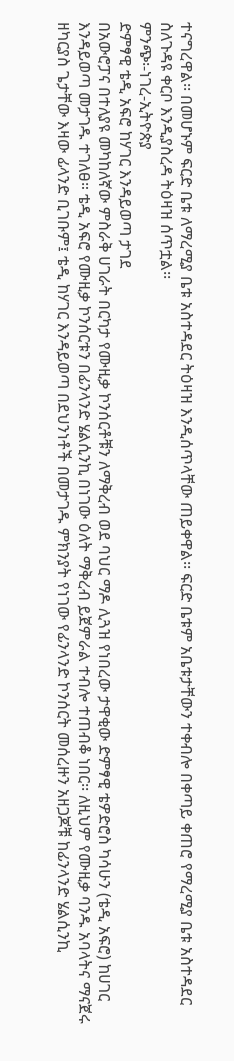ተናግረዋል፡፡ በመሆኑም ፍርድ ቤቱ ለማረሚያ ቤቱ አስተዳደር ትዕዛዝ እንዲሰጥላቸው ጠይቀዋል፡፡ ፍርድ ቤቱም አቤቱታቸውን ተቀብሎ በቀጣይ ቀጠሮ የማረሚያ ቤቱ አስተዳደር ስለጉዳዩ ቀርቦ እንዲያስረዳ ትዕዛዝ ሰጥቷል፡፡
ምንጭ፡-ነገረ-ኢትዮጵያ
ድምፃዊ ቴዲ አፍሮ ከሃገር እንዳይወጣ ታገደ
በአውሮፓና በተለያዩ መካከለኛው ምስራቅ ሀገራት በርካታ የሙዚቃ ኮንሰርቶቹን ለማቅረብ ወደ ባህር ማዶ ሊጓዝ የነበረው ታዋቂው ድምፃዊ ቴዎድሮስ ካሳሁን (ቴዲ አፍሮ) ከሀገር እንዳይወጣ መታገዱ ተገለፀ። ቴዲ አፍሮ የሙዚቃ ኮንሰርቱን በፊንላንድ ሄልሲንኪ በነገው ዕለት ማቅረብ ይጀምራል ተብሎ ተጠብቆ ነበር፡፡ ለዚህም የሙዚቃ ባንዱ አባላትና ማናጀሩ ዘካርያስ ጌታቸው እዛው ፊላንድ ቢገቡም፤ ቴዲ ከሃገር እንዳይወጣ በደህንነቶች በመታገዱ ምክንያት የነገው የፊንላንድ ኮንሰርት መሰረዙን አዘጋጆቹ ከፊንላንድ ሄልሲንኪ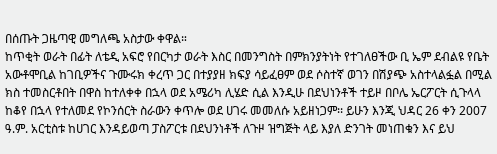በሰጡት ጋዜጣዊ መግለጫ አስታው ቀዋል።
ከጥቂት ወራት በፊት ለቴዲ አፍሮ የበርካታ ወራት እስር በመንግስት በምክንያትነት የተገለፀችው ቢ ኤም ደብልዩ የቤት አውቶሞቢል ከገቢዎችና ጉሙሩክ ቀረጥ ጋር በተያያዘ ክፍያ ሳይፈፀም ወደ ሶስተኛ ወገን በሽያጭ አስተላልፏል በሚል ክስ ተመስርቶበት በዋስ ከተለቀቀ በኋላ ወደ አሜሪካ ሊሄድ ሲል እንዲሁ በደህነንቶች ተይዞ በቦሌ ኤርፖርት ሲጉላላ ከቆየ በኋላ የተለመደ የኮንሰርት ስራውን ቀጥሎ ወደ ሀገሩ መመለሱ አይዘነጋም፡፡ ይሁን እንጂ ህዳር 26 ቀን 2007 ዓ.ም. አርቲስቱ ከሀገር እንዳይወጣ ፓስፖርቱ በደህንነቶች ለጉዞ ዝግጅት ላይ እያለ ድንገት መነጠቁን እና ይህ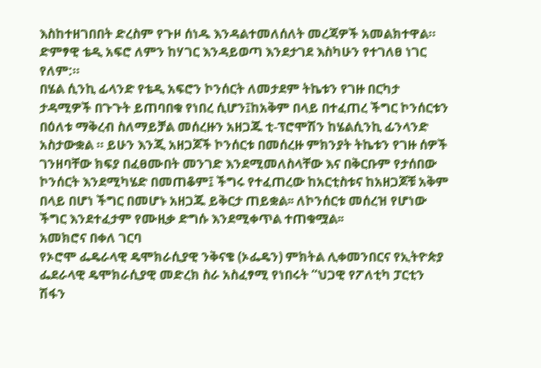እስከተዘገበበት ድረስም የጉዞ ሰነዱ እንዳልተመለሰለት መረጃዎች አመልክተዋል። ድምፃዊ ቴዲ አፍሮ ለምን ከሃገር እንዳይወጣ እንደታገደ እስካሁን የተገለፀ ነገር የለም:።
በሄል ሲንኪ ፊላንድ የቴዲ አፍሮን ኮንሰርት ለመታደም ትኬቱን የገዙ በርካታ ታዳሚዎች በጉጉት ይጠባበቁ የነበረ ሲሆን፤ከአቅም በላይ በተፈጠረ ችግር ኮንሰርቱን በዕለቱ ማቅረብ ስለማይቻል መሰረዙን አዘጋጁ ቲ-ፕሮሞሽን ከሄልሲንኪ ፊንላንድ አስታውቋል ። ይሁን እንጂ አዘጋጆች ኮንሰርቱ በመሰረዙ ምክንያት ትኬቱን የገዙ ሰዎች ገንዘባቸው ክፍያ በፈፀሙበት መንገድ እንደሚመለስላቸው እና በቅርቡም የታሰበው ኮንሰርት እንደሚካሄድ በመጠቆም፤ ችግሩ የተፈጠረው ከአርቲስቱና ከአዘጋጆቹ አቅም በላይ በሆነ ችግር በመሆኑ አዘጋጁ ይቅርታ ጠይቋል፡፡ ለኮንሰርቱ መሰረዝ የሆነው ችግር እንደተፈታም የሙዚቃ ድግሱ እንደሚቀጥል ተጠቁሟል፡፡
አመክሮና በቀለ ገርባ
የኦሮሞ ፌዴራላዊ ዴሞክራሲያዊ ንቅናቄ (ኦፌዴን) ምክትል ሊቀመንበርና የኢትዮጵያ ፌደራላዊ ዴሞክራሲያዊ መድረክ ስራ አስፈፃሚ የነበሩት “ህጋዊ የፖለቲካ ፓርቲን ሽፋን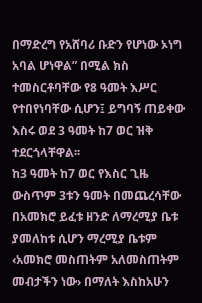በማድረግ የአሸባሪ ቡድን የሆነው ኦነግ አባል ሆነዋል” በሚል ክስ ተመስርቶባቸው የ8 ዓመት እሥር የተበየነባቸው ሲሆን፤ ይግባኝ ጠይቀው እስሩ ወደ 3 ዓመት ከ7 ወር ዝቅ ተደርጎላቸዋል፡፡
ከ3 ዓመት ከ7 ወር የእስር ጊዜ ውስጥም 3ቱን ዓመት በመጨረሳቸው በአመክሮ ይፈቱ ዘንድ ለማረሚያ ቤቱ ያመለከቱ ሲሆን ማረሚያ ቤቱም ‹አመክሮ መስጠትም አለመስጠትም መብታችን ነው› በማለት እስከአሁን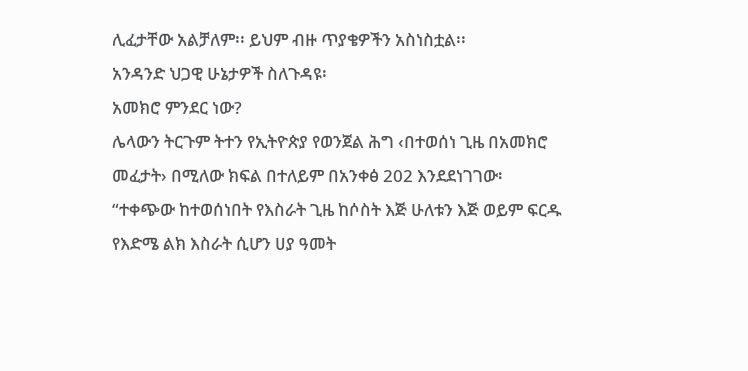ሊፈታቸው አልቻለም፡፡ ይህም ብዙ ጥያቄዎችን አስነስቷል፡፡
አንዳንድ ህጋዊ ሁኔታዎች ስለጉዳዩ፡
አመክሮ ምንደር ነው?
ሌላውን ትርጉም ትተን የኢትዮጵያ የወንጀል ሕግ ‹በተወሰነ ጊዜ በአመክሮ መፈታት› በሚለው ክፍል በተለይም በአንቀፅ 202 እንደደነገገው፡
“ተቀጭው ከተወሰነበት የእስራት ጊዜ ከሶስት እጅ ሁለቱን እጅ ወይም ፍርዱ የእድሜ ልክ እስራት ሲሆን ሀያ ዓመት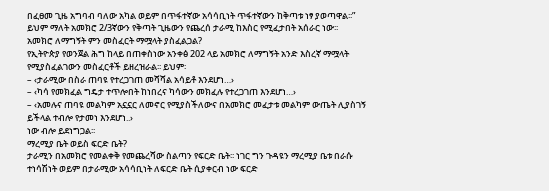በፈፀመ ጊዜ አግባብ ባለው አካል ወይም በጥፋተኛው አሳሳቢነት ጥፋተኛውን ከቅጣቱ ነፃ ያወጣዋል፡፡” ይህም ማለት አመክሮ 2/3ኛውን የቅጣት ጊዜውን የጨረሰ ታራሚ ከእስር የሚፈታበት አሰራር ነው፡፡
አመክሮ ለማግኝት ምን መስፈርት ማሟላት ያስፈልጋል?
የኢትዮጵያ የወንጀል ሕግ ከላይ በጠቀስነው አንቀፅ 202 ላይ አመክሮ ለማግኝት አንድ እስረኛ ማሟላት የሚያስፈልገውን መስፈርቶች ይዘረዝራል፡፡ ይህም፡
– ‹ታራሚው በስራ ጠባዩ የተረጋገጠ መሻሻል አሳይቶ እንደሆነ…›
– ‹ካሳ የመክፈል ግዴታ ተጥሎበት ከነበረና ካሳውን መክፈሉ የተረጋገጠ እንደሆነ…›
– ‹አመሉና ጠባዩ መልካም አኗኗር ለመኖር የሚያስችለውና በአመክሮ መፈታቱ መልካም ውጤት ሊያስገኝ ይችላል ተብሎ የታመነ እንደሆነ..›
ነው ብሎ ይደነግጋል፡፡
ማረሚያ ቤት ወይስ ፍርድ ቤት?
ታራሚን በአመክሮ የመልቀቅ የመጨረሻው ስልጣን የፍርድ ቤት፡፡ ነገር ግን ጉዳዩን ማረሚያ ቤቱ በራሱ ተነሳሽነት ወይም በታራሚው አሳሳቢነት ለፍርድ ቤት ሲያቀርብ ነው ፍርድ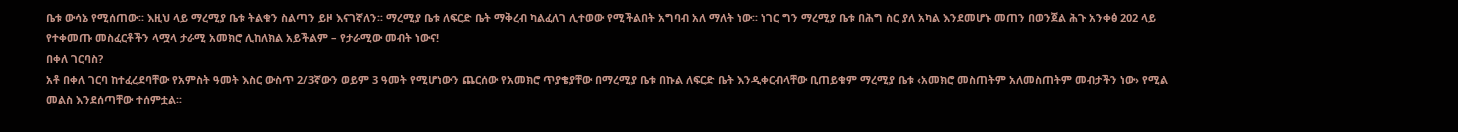ቤቱ ውሳኔ የሚሰጠው፡፡ እዚህ ላይ ማረሚያ ቤቱ ትልቁን ስልጣን ይዞ እናገኛለን፡፡ ማረሚያ ቤቱ ለፍርድ ቤት ማቅረብ ካልፈለገ ሊተወው የሚችልበት አግባብ አለ ማለት ነው፡፡ ነገር ግን ማረሚያ ቤቱ በሕግ ስር ያለ አካል እንደመሆኑ መጠን በወንጀል ሕጉ አንቀፅ 202 ላይ የተቀመጡ መስፈርቶችን ላሟላ ታራሚ አመክሮ ሊከለክል አይችልም – የታራሚው መብት ነውና!
በቀለ ገርባስ?
አቶ በቀለ ገርባ ከተፈረደባቸው የአምስት ዓመት እስር ውስጥ 2/3ኛውን ወይም 3 ዓመት የሚሆነውን ጨርሰው የአመክሮ ጥያቄያቸው በማረሚያ ቤቱ በኩል ለፍርድ ቤት እንዲቀርብላቸው ቢጠይቁም ማረሚያ ቤቱ ‹አመክሮ መስጠትም አለመስጠትም መብታችን ነው› የሚል መልስ እንደሰጣቸው ተሰምቷል፡፡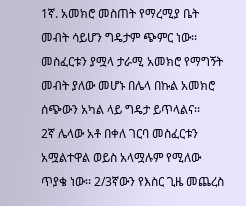1ኛ. አመክሮ መስጠት የማረሚያ ቤት መብት ሳይሆን ግዴታም ጭምር ነው፡፡ መስፈርቱን ያሟላ ታራሚ አመክሮ የማግኝት መብት ያለው መሆኑ በሌላ በኩል አመክሮ ሰጭውን አካል ላይ ግዴታ ይጥላልና፡፡
2ኛ ሌላው አቶ በቀለ ገርባ መስፈርቱን አሟልተዋል ወይስ አላሟሉም የሚለው ጥያቄ ነው፡፡ 2/3ኛውን የእስር ጊዜ መጨረስ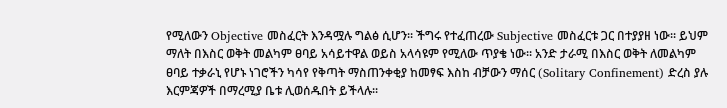የሚለውን Objective መስፈርት እንዳሟሉ ግልፅ ሲሆን፡፡ ችግሩ የተፈጠረው Subjective መስፈርቱ ጋር በተያያዘ ነው፡፡ ይህም ማለት በእስር ወቅት መልካም ፀባይ አሳይተዋል ወይስ አላሳዩም የሚለው ጥያቄ ነው፡፡ አንድ ታራሚ በእስር ወቅት ለመልካም ፀባይ ተቃራኒ የሆኑ ነገሮችን ካሳየ የቅጣት ማስጠንቀቂያ ከመፃፍ እስከ ብቻውን ማሰር (Solitary Confinement) ድረስ ያሉ እርምጃዎች በማረሚያ ቤቱ ሊወሰዱበት ይችላሉ፡፡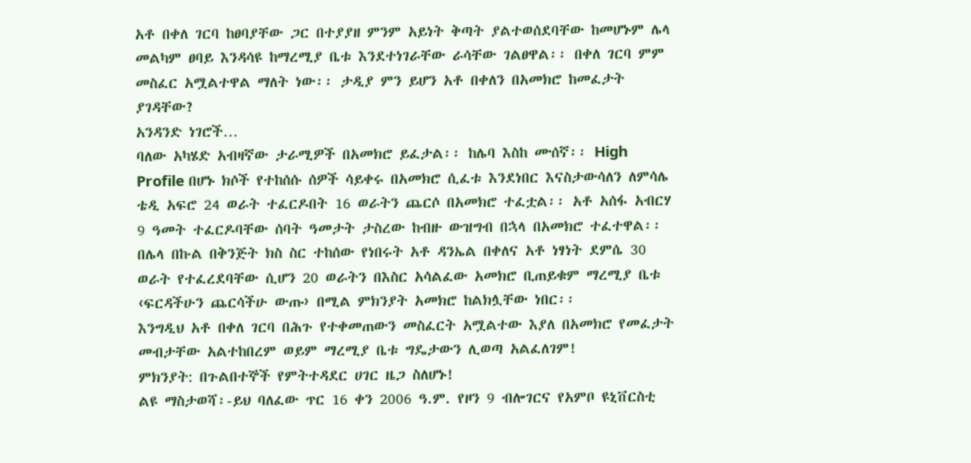አቶ በቀለ ገርባ ከፀባያቸው ጋር በተያያዘ ምንም አይነት ቅጣት ያልተወሰደባቸው ከመሆኑም ሌላ መልካም ፀባይ እንዳሳዩ ከማረሚያ ቤቱ እንደተነገራቸው ራሳቸው ገልፀዋል፡፡ በቀለ ገርባ ምም መስፈር አሟልተዋል ማለት ነው፡፡ ታዲያ ምን ይሆን አቶ በቀለን በአመክሮ ከመፈታት ያገዳቸው?
አንዳንድ ነገሮች…
ባለው አካሄድ አብዛኛው ታራሚዎች በአመክሮ ይፈታል፡፡ ከሌባ እስከ ሙሰኛ፡፡ High Profile በሆኑ ክሶች የተከሰሱ ሰዎች ሳይቀሩ በአመክሮ ሲፈቱ እንደነበር እናስታውሳለን ለምሳሌ ቴዲ አፍሮ 24 ወራት ተፈርዶበት 16 ወራትን ጨርሶ በአመክሮ ተፈቷል፡፡ አቶ አሰፋ አብርሃ 9 ዓመት ተፈርዶባቸው ሰባት ዓመታት ታስረው ከብዙ ውዝግብ በኋላ በአመክሮ ተፈተዋል፡፡ በሌላ በኩል በቅንጅት ክስ ስር ተከሰው የነበሩት አቶ ዳንኤል በቀለና አቶ ነፃነት ደምሴ 30 ወራት የተፈረደባቸው ሲሆን 20 ወራትን በእስር አሳልፈው አመክሮ ቢጠይቁም ማረሚያ ቤቱ ‹ፍርዳችሁን ጨርሳችሁ ውጡ› በሚል ምክንያት አመክሮ ከልክሏቸው ነበር፡፡
እንግዲህ አቶ በቀለ ገርባ በሕጉ የተቀመጠውን መስፈርት አሟልተው እያለ በአመክሮ የመፈታት መብታቸው አልተከበረም ወይም ማረሚያ ቤቱ ግዴታውን ሊወጣ አልፈለገም!
ምክንያት: በጉልበተኞች የምትተዳደር ሀገር ዜጋ ስለሆኑ!
ልዩ ማስታወሻ፡-ይህ ባለፈው ጥር 16 ቀን 2006 ዓ.ም. የዞን 9 ብሎገርና የአምቦ ዩኒቨርስቲ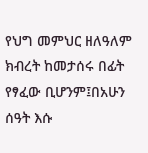የህግ መምህር ዘለዓለም ክብረት ከመታሰሩ በፊት የፃፈው ቢሆንም፤በአሁን ሰዓት እሱ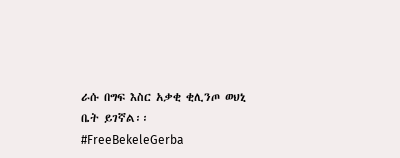ራሱ በግፍ እስር አቃቂ ቂሊንጦ ወህኒ ቤት ይገኛል፡፡
#FreeBekeleGerba